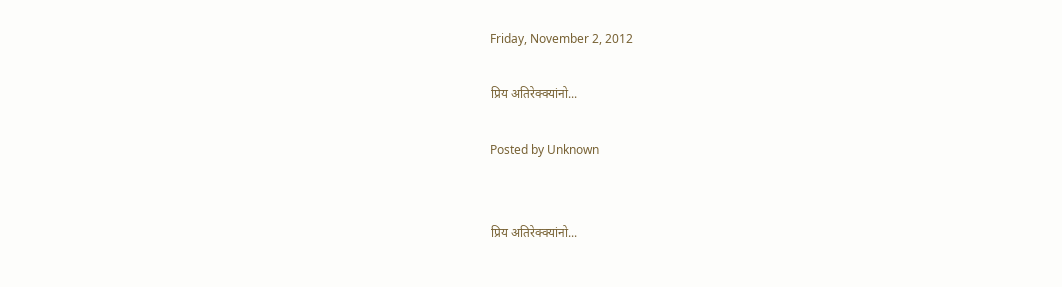Friday, November 2, 2012

प्रिय अतिरेक्क्यांनो...

Posted by Unknown


प्रिय अतिरेक्क्यांनो...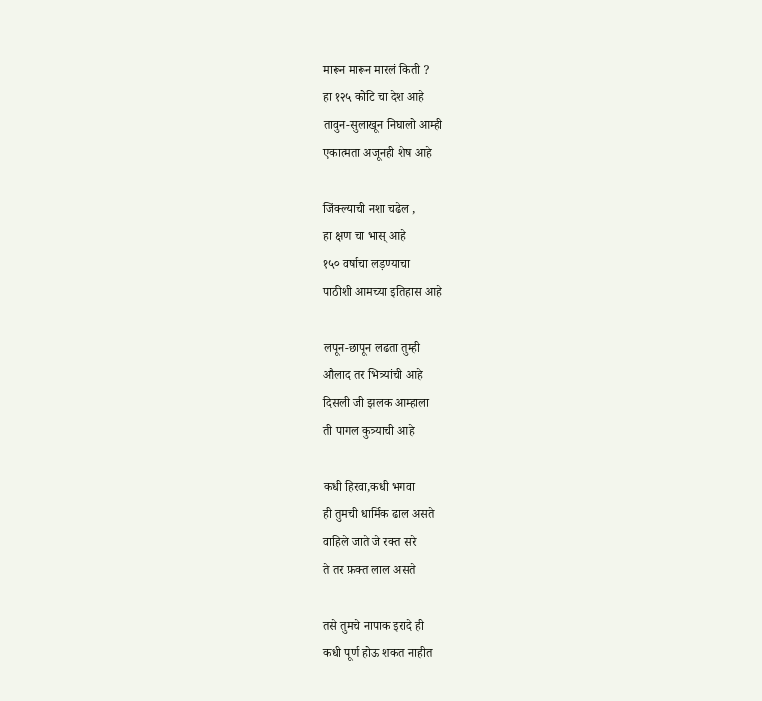मारून मारून मारलं किती ?
हा १२५ कोटि चा देश आहे
तावुन-सुलाखून निघालो आम्ही
एकात्मता अजूनही शेष आहे

जिंक्ल्याची नशा चढेल ,
हा क्षण चा भास् आहे
१५० वर्षाचा लड़ण्याचा
पाठीशी आमच्या इतिहास आहे

लपून-छापून लढता तुम्ही
औलाद तर भित्र्यांची आहे
दिसली जी झलक आम्हाला
ती पागल कुत्र्याची आहे

कधी हिरवा,कधी भगवा
ही तुमची धार्मिक ढाल असते
वाहिले जाते जे रक्त सरे
ते तर फ़क्त लाल असते

तसे तुमचे नापाक इरादे ही
कधी पूर्ण होऊ शकत नाहीत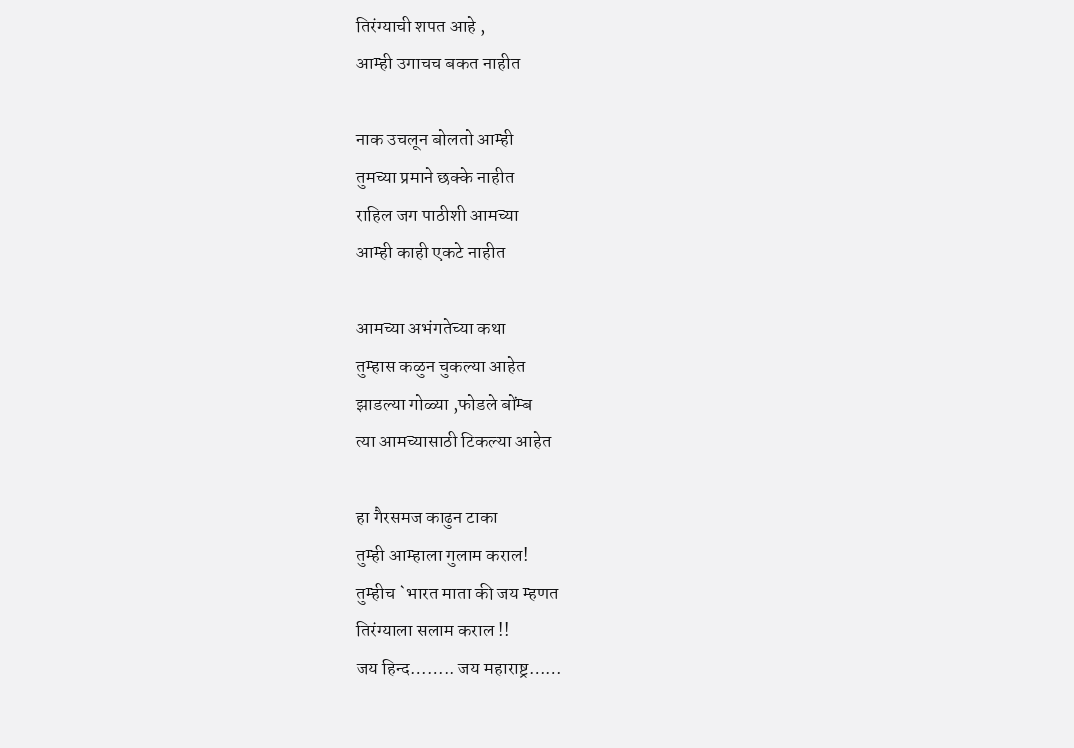तिरंग्याची शपत आहे ,
आम्ही उगाचच बकत नाहीत

नाक उचलून बोलतो आम्ही
तुमच्या प्रमाने छक्के नाहीत
राहिल जग पाठीशी आमच्या
आम्ही काही एकटे नाहीत

आमच्या अभंगतेच्या कथा
तुम्हास कळुन चुकल्या आहेत
झाडल्या गोळ्या ,फोडले बोंम्ब
त्या आमच्यासाठी टिकल्या आहेत

हा गैरसमज काढुन टाका
तुम्ही आम्हाला गुलाम कराल!
तुम्हीच `भारत माता की जय म्हणत
तिरंग्याला सलाम कराल !!
जय हिन्द…….. जय महाराष्ट्र……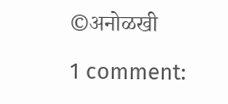©अनोळखी

1 comment: